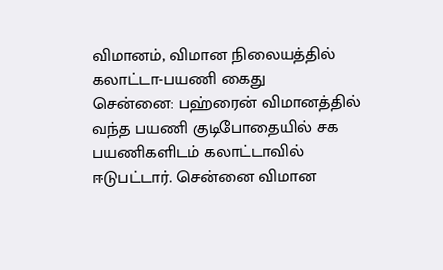விமானம், விமான நிலையத்தில் கலாட்டா-பயணி கைது
சென்னை: பஹ்ரைன் விமானத்தில் வந்த பயணி குடிபோதையில் சக பயணிகளிடம் கலாட்டாவில் ஈடுபட்டார். சென்னை விமான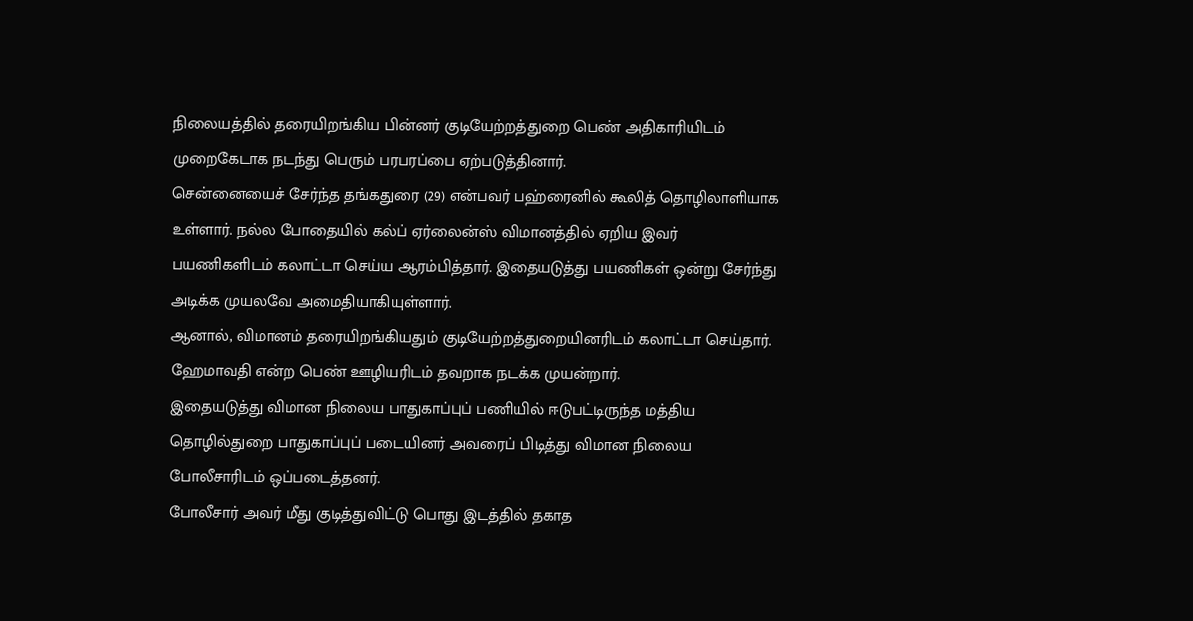நிலையத்தில் தரையிறங்கிய பின்னர் குடியேற்றத்துறை பெண் அதிகாரியிடம் முறைகேடாக நடந்து பெரும் பரபரப்பை ஏற்படுத்தினார்.
சென்னையைச் சேர்ந்த தங்கதுரை (29) என்பவர் பஹ்ரைனில் கூலித் தொழிலாளியாக உள்ளார். நல்ல போதையில் கல்ப் ஏர்லைன்ஸ் விமானத்தில் ஏறிய இவர் பயணிகளிடம் கலாட்டா செய்ய ஆரம்பித்தார். இதையடுத்து பயணிகள் ஒன்று சேர்ந்து அடிக்க முயலவே அமைதியாகியுள்ளார்.
ஆனால், விமானம் தரையிறங்கியதும் குடியேற்றத்துறையினரிடம் கலாட்டா செய்தார். ஹேமாவதி என்ற பெண் ஊழியரிடம் தவறாக நடக்க முயன்றார்.
இதையடுத்து விமான நிலைய பாதுகாப்புப் பணியில் ஈடுபட்டிருந்த மத்திய தொழில்துறை பாதுகாப்புப் படையினர் அவரைப் பிடித்து விமான நிலைய போலீசாரிடம் ஒப்படைத்தனர்.
போலீசார் அவர் மீது குடித்துவிட்டு பொது இடத்தில் தகாத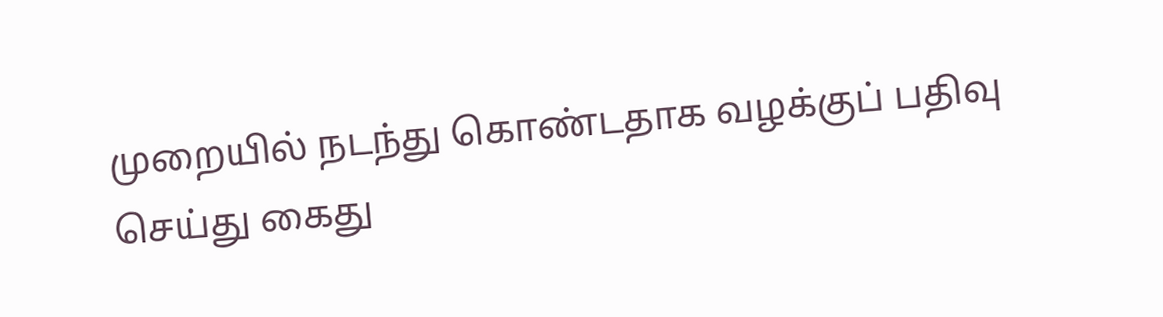முறையில் நடந்து கொண்டதாக வழக்குப் பதிவு செய்து கைது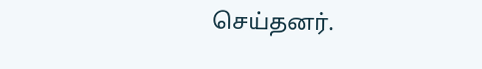செய்தனர்.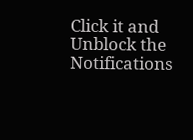Click it and Unblock the Notifications